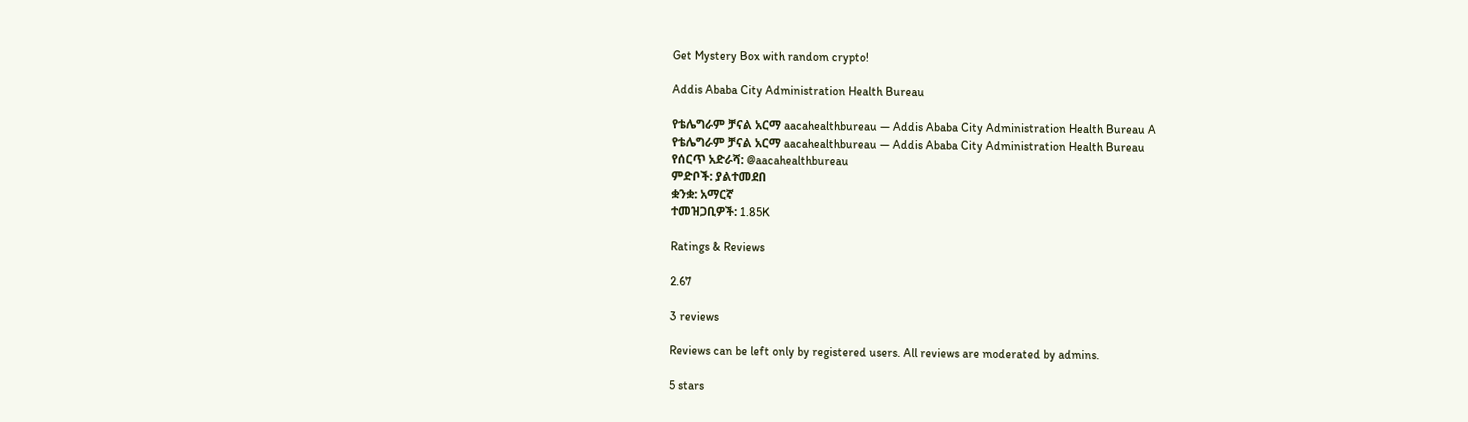Get Mystery Box with random crypto!

Addis Ababa City Administration Health Bureau

የቴሌግራም ቻናል አርማ aacahealthbureau — Addis Ababa City Administration Health Bureau A
የቴሌግራም ቻናል አርማ aacahealthbureau — Addis Ababa City Administration Health Bureau
የሰርጥ አድራሻ: @aacahealthbureau
ምድቦች: ያልተመደበ
ቋንቋ: አማርኛ
ተመዝጋቢዎች: 1.85K

Ratings & Reviews

2.67

3 reviews

Reviews can be left only by registered users. All reviews are moderated by admins.

5 stars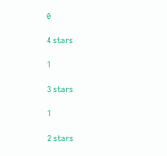0

4 stars

1

3 stars

1

2 stars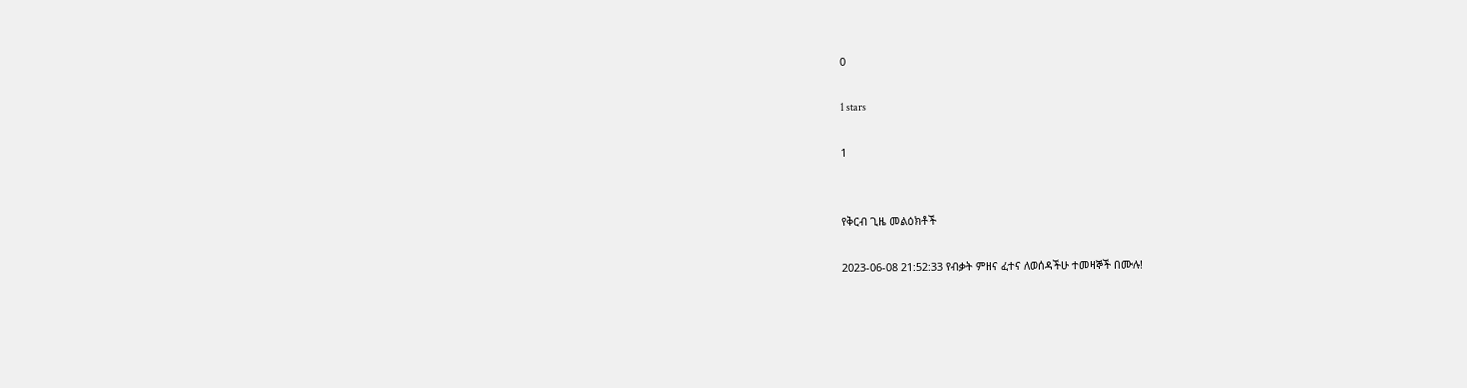0

1 stars

1


የቅርብ ጊዜ መልዕክቶች

2023-06-08 21:52:33 የብቃት ምዘና ፈተና ለወሰዳችሁ ተመዛኞች በሙሉ!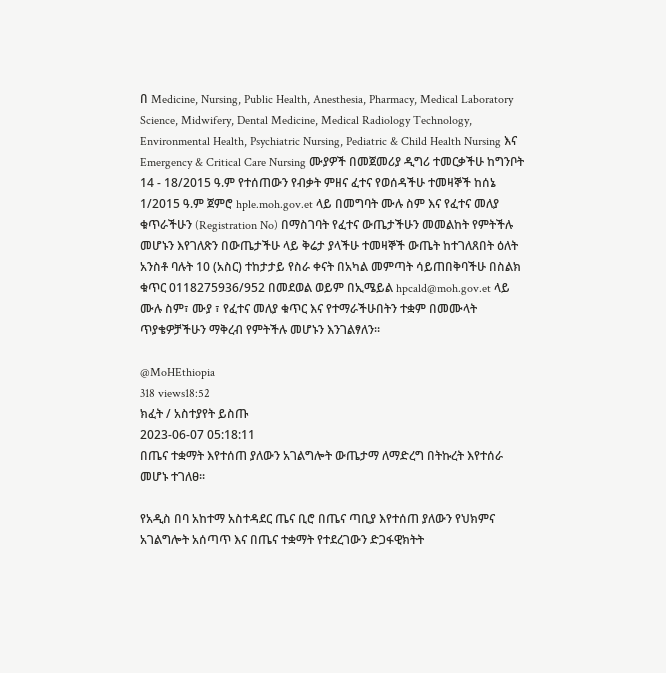በ Medicine, Nursing, Public Health, Anesthesia, Pharmacy, Medical Laboratory Science, Midwifery, Dental Medicine, Medical Radiology Technology, Environmental Health, Psychiatric Nursing, Pediatric & Child Health Nursing እና Emergency & Critical Care Nursing ሙያዎች በመጀመሪያ ዲግሪ ተመርቃችሁ ከግንቦት 14 - 18/2015 ዓ.ም የተሰጠውን የብቃት ምዘና ፈተና የወሰዳችሁ ተመዛኞች ከሰኔ 1/2015 ዓ.ም ጀምሮ hple.moh.gov.et ላይ በመግባት ሙሉ ስም እና የፈተና መለያ ቁጥራችሁን (Registration No) በማስገባት የፈተና ውጤታችሁን መመልከት የምትችሉ መሆኑን እየገለጽን በውጤታችሁ ላይ ቅሬታ ያላችሁ ተመዛኞች ውጤት ከተገለጸበት ዕለት አንስቶ ባሉት 10 (አስር) ተከታታይ የስራ ቀናት በአካል መምጣት ሳይጠበቅባችሁ በስልክ ቁጥር 0118275936/952 በመደወል ወይም በኢሜይል hpcald@moh.gov.et ላይ ሙሉ ስም፣ ሙያ ፣ የፈተና መለያ ቁጥር እና የተማራችሁበትን ተቋም በመሙላት ጥያቄዎቻችሁን ማቅረብ የምትችሉ መሆኑን እንገልፃለን፡፡

@MoHEthiopia
318 views18:52
ክፈት / አስተያየት ይስጡ
2023-06-07 05:18:11
በጤና ተቋማት እየተሰጠ ያለውን አገልግሎት ውጤታማ ለማድረግ በትኩረት እየተሰራ መሆኑ ተገለፀ፡፡

የአዲስ በባ አከተማ አስተዳደር ጤና ቢሮ በጤና ጣቢያ እየተሰጠ ያለውን የህክምና አገልግሎት አሰጣጥ እና በጤና ተቋማት የተደረገውን ድጋፋዊክትት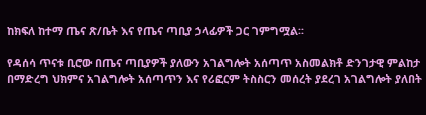ከክፍለ ከተማ ጤና ጽ/ቤት እና የጤና ጣቢያ ኃላፊዎች ጋር ገምግሟል፡፡

የዳሰሳ ጥናቱ ቢሮው በጤና ጣቢያዎች ያለውን አገልግሎት አሰጣጥ አስመልክቶ ድንገታዊ ምልከታ በማድረግ ህክምና አገልግሎት አሰጣጥን እና የሪፎርም ትስስርን መሰረት ያደረገ አገልግሎት ያለበት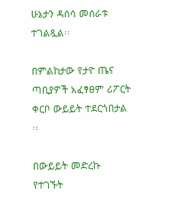ሁኔታን ዳሰሳ መሰራቱ ተገልጿል፡፡

በምልከታው የታዮ ጤና ጣቢያዎች አፈፃፀም ሪፖርት ቀርቦ ውይይት ተደርጎበታል ፡፡

በውይይት መድረኩ የተገኙት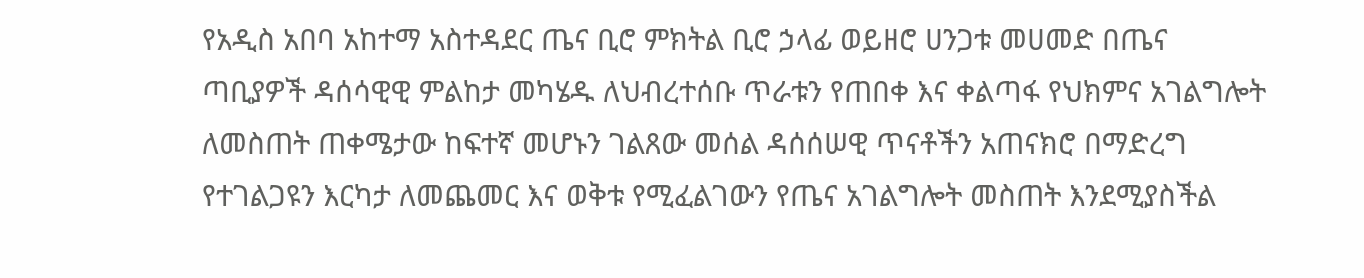የአዲስ አበባ አከተማ አስተዳደር ጤና ቢሮ ምክትል ቢሮ ኃላፊ ወይዘሮ ሀንጋቱ መሀመድ በጤና ጣቢያዎች ዳሰሳዊዊ ምልከታ መካሄዱ ለህብረተሰቡ ጥራቱን የጠበቀ እና ቀልጣፋ የህክምና አገልግሎት ለመስጠት ጠቀሜታው ከፍተኛ መሆኑን ገልጸው መሰል ዳሰሰሠዊ ጥናቶችን አጠናክሮ በማድረግ የተገልጋዩን እርካታ ለመጨመር እና ወቅቱ የሚፈልገውን የጤና አገልግሎት መስጠት እንደሚያስችል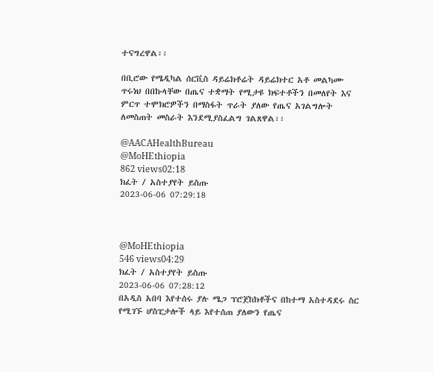ተናግረዋል፡፡

በቢሮው የሜዲካል ሰርቪስ ዳይሬክቶሬት ዳይሬክተር አቶ መልካሙ ጥሩነህ በበኩላቸው በጤና ተቋማት የሚታዩ ክፍተቶችን በመለየት እና ምርጥ ተሞክሮዎችን በማስፋት ጥራት ያለው የጤና አገልግሎት ለመስጠት መስራት እንደሚያስፈልግ ገልጸዋል፡፡

@AACAHealthBureau
@MoHEthiopia
862 views02:18
ክፈት / አስተያየት ይስጡ
2023-06-06 07:29:18



@MoHEthiopia
546 views04:29
ክፈት / አስተያየት ይስጡ
2023-06-06 07:28:12
በአዲስ አበባ እየተሰሩ ያሉ ሜጋ ፕሮጀከክቶችና በከተማ አስተዳደሩ ስር የሚገኙ ሆስፒታሎች ላይ እየተሰጠ ያለውን የጤና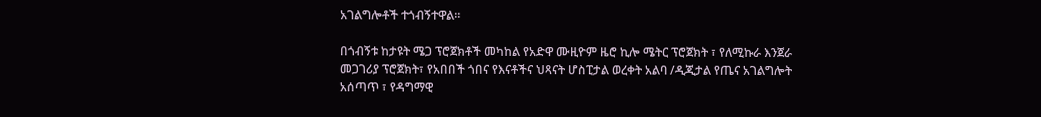አገልግሎቶች ተጎብኝተዋል።

በጎብኝቱ ከታዩት ሜጋ ፕሮጀክቶች መካከል የአድዋ ሙዚዮም ዜሮ ኪሎ ሜትር ፕሮጀክት ፣ የለሚኩራ እንጀራ መጋገሪያ ፕሮጀክት፣ የአበበች ጎበና የእናቶችና ህጻናት ሆስፒታል ወረቀት አልባ /ዲጂታል የጤና አገልግሎት አሰጣጥ ፣ የዳግማዊ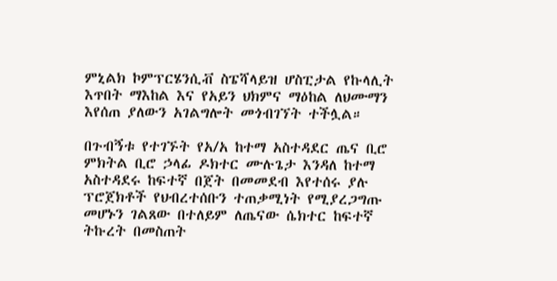ምኒልክ ኮምፕርሄንሲቭ ስፔሻላይዝ ሆስፒታል የኩላሊት እጥበት ማእከል እና የአይን ህክምና ማዕከል ለህሙማን እየሰጠ ያለውን አገልግሎት መጎብገኘት ተችሏል።

በጉብኝቱ የተገኙት የአ/አ ከተማ አስተዳደር ጤና ቢሮ ምክትል ቢሮ ኃላፊ ዶክተር ሙሉጌታ እንዳለ ከተማ አስተዳደሩ ከፍተኛ በጀት በመመደብ እየተሰሩ ያሉ ፕሮጀክቶች የህብረተሰቡን ተጠቃሚነት የሚያረጋግጡ መሆኑን ገልጸው በተለይም ለጤናው ሴክተር ከፍተኛ ትኩረት በመስጠት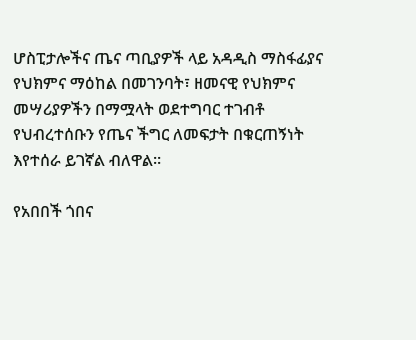ሆስፒታሎችና ጤና ጣቢያዎች ላይ አዳዲስ ማስፋፊያና የህክምና ማዕከል በመገንባት፣ ዘመናዊ የህክምና መሣሪያዎችን በማሟላት ወደተግባር ተገብቶ የህብረተሰቡን የጤና ችግር ለመፍታት በቁርጠኝነት እየተሰራ ይገኛል ብለዋል።

የአበበች ጎበና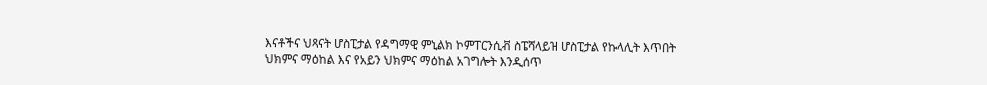እናቶችና ህጻናት ሆስፒታል የዳግማዊ ምኒልክ ኮምፐርንሲቭ ስፔሻላይዝ ሆስፒታል የኩላሊት እጥበት ህክምና ማዕከል እና የአይን ህክምና ማዕከል አገግሎት እንዲሰጥ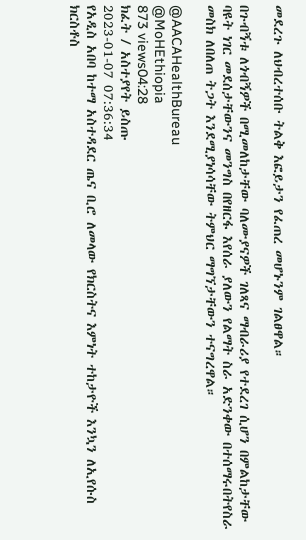መደረጉ ለህብረተሰቡ ትልቅ እፎይታን የፈጠረ መሆኑንም ገልፀዋል።

በጉብኝቱ ለጎብኝዎች በሚመለከታቸው ባለሙያናዎች ገለጻና ማብራሪያ የተደረገ ሲሆን በምልከታቸው ባዩት ነገር መደሰታቸውንና መንግስ በየዘርፋ እየሰራ ያለውን የልማት ስራ አድንቀው በተሰማሩበትየስራ መስክ ለበለጠ ትጋት እንደሚያነሳሳቸው ትምህር ማግኘታቸውን ተናግረዋል።

@AACAHealthBureau
@MoHEthiopia
873 views04:28
ክፈት / አስተያየት ይስጡ
2023-01-07 07:36:34
የአዲስ አበባ ከተማ አስተዳደር ጤና ቢሮ ለመላው የክርስትና እምነት ተከታዮች እንኳን ለኢየሱስ ክርስቶስ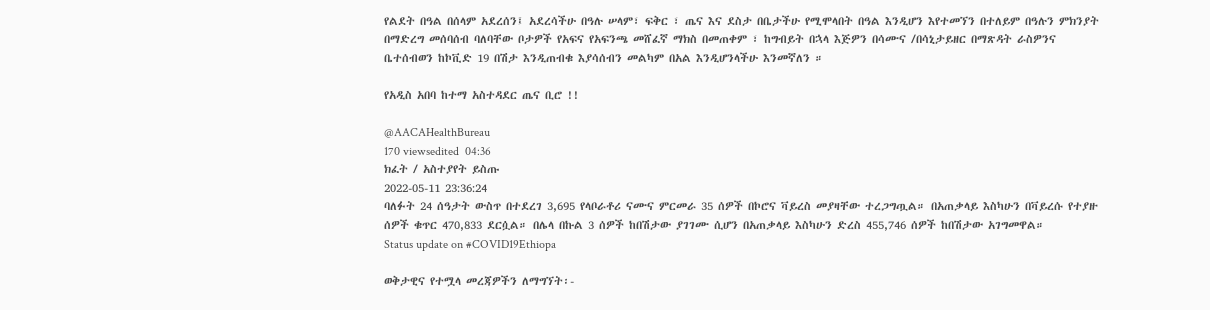የልደት በዓል በሰላም አደረሰን፤ አደረሳችሁ በዓሉ ሠላም፣ ፍቅር ፣ ጤና እና ደስታ በቤታችሁ የሚሞላበት በዓል እንዲሆን እየተመኘን በተለይም በዓሉን ምክንያት በማድረግ መሰባሰብ ባለባቸው ቦታዎች የአፍና የአፍንጫ መሸፈኛ ማክስ በመጠቀም ፣ ከግብይት በኋላ እጅዎን በሳሙና /በሳኒታይዘር በማጽዳት ራስዎንና ቤተሰብወን ከኮቪድ 19 በሽታ እንዲጠብቁ እያሳሰብን መልካም በአል እንዲሆንላችሁ እንመኛለን ።

የአዲስ አበባ ከተማ አስተዳደር ጤና ቢሮ !!

@AACAHealthBureau
170 viewsedited  04:36
ክፈት / አስተያየት ይስጡ
2022-05-11 23:36:24
ባለፉት 24 ሰዓታት ውስጥ በተደረገ 3,695 የላቦራቶሪ ናሙና ምርመራ 35 ሰዎች በኮሮና ቫይረስ መያዛቸው ተረጋግጧል። በአጠቃላይ እስካሁን በቫይረሱ የተያዙ ሰዎች ቁጥር 470,833 ደርሷል። በሌላ በኩል 3 ሰዎች ከበሽታው ያገገሙ ሲሆን በአጠቃላይ እስካሁን ድረስ 455,746 ሰዎች ከበሽታው አገግመዋል።
Status update on #COVID19Ethiopa

ወቅታዊና የተሟላ መረጃዎችን ለማግኘት፡-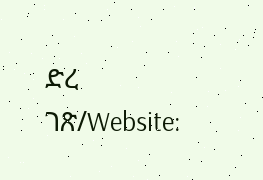ድረ ገጽ/Website: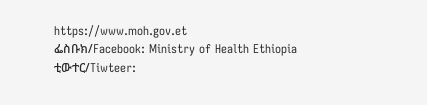https://www.moh.gov.et
ፌስቡክ/Facebook: Ministry of Health Ethiopia
ቲውተር/Tiwteer: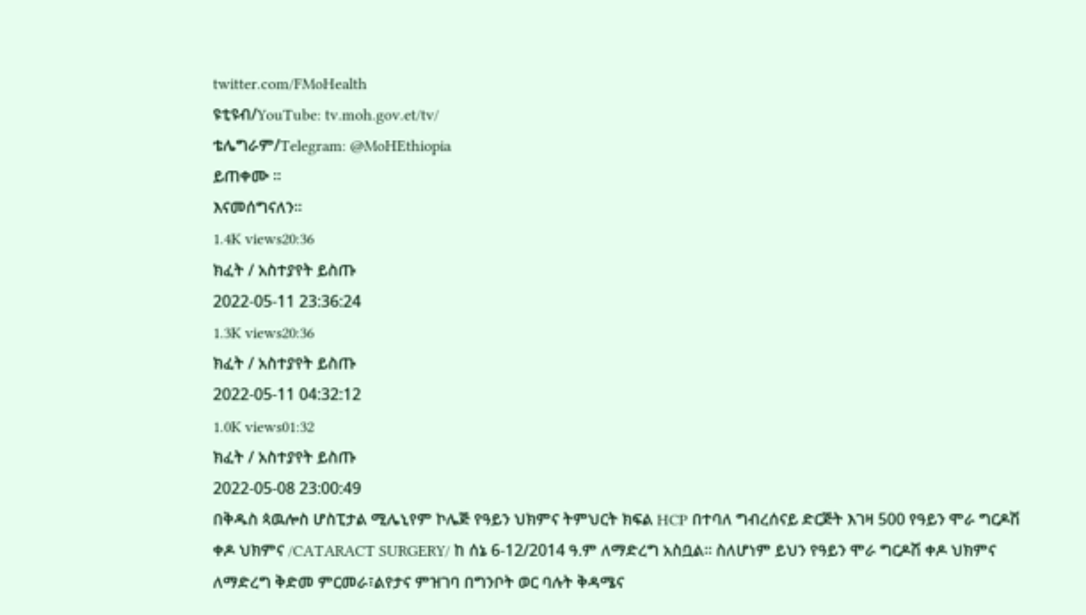twitter.com/FMoHealth
ዩቲዩብ/YouTube: tv.moh.gov.et/tv/
ቴሌግራም/Telegram: @MoHEthiopia
ይጠቀሙ ፡፡
እናመሰግናለን፡፡
1.4K views20:36
ክፈት / አስተያየት ይስጡ
2022-05-11 23:36:24
1.3K views20:36
ክፈት / አስተያየት ይስጡ
2022-05-11 04:32:12
1.0K views01:32
ክፈት / አስተያየት ይስጡ
2022-05-08 23:00:49
በቅዱስ ጳዉሎስ ሆስፒታል ሚሌኒየም ኮሌጅ የዓይን ህክምና ትምህርት ክፍል HCP በተባለ ግብረሰናይ ድርጅት እገዛ 500 የዓይን ሞራ ግርዶሽ ቀዶ ህክምና /CATARACT SURGERY/ ከ ሰኔ 6-12/2014 ዓ.ም ለማድረግ አስቧል፡፡ ስለሆነም ይህን የዓይን ሞራ ግርዶሽ ቀዶ ህክምና ለማድረግ ቅድመ ምርመራ፣ልየታና ምዝገባ በግንቦት ወር ባሉት ቅዳሜና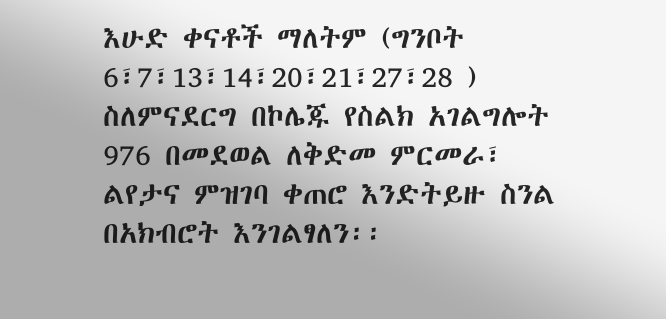እሁድ ቀናቶች ማለትም (ግንቦት 6፣7፣13፣14፣20፣21፣27፣28 ) ስለምናደርግ በኮሌጁ የስልክ አገልግሎት 976 በመደወል ለቅድመ ምርመራ፣ ልየታና ምዝገባ ቀጠሮ እንድትይዙ ስንል በአክብሮት እንገልፃለን፡፡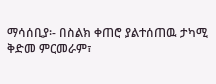ማሳሰቢያ፡- በስልክ ቀጠሮ ያልተሰጠዉ ታካሚ ቅድመ ምርመራም፣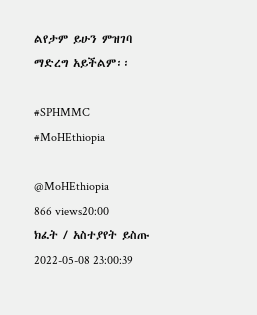ልየታም ይሁን ምዝገባ ማድረግ አይችልም፡፡

#SPHMMC
#MoHEthiopia

@MoHEthiopia
866 views20:00
ክፈት / አስተያየት ይስጡ
2022-05-08 23:00:39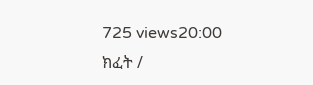725 views20:00
ክፈት /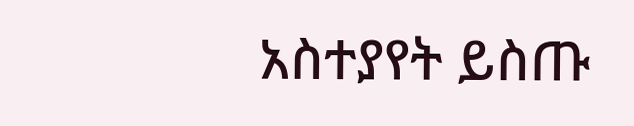አስተያየት ይስጡ